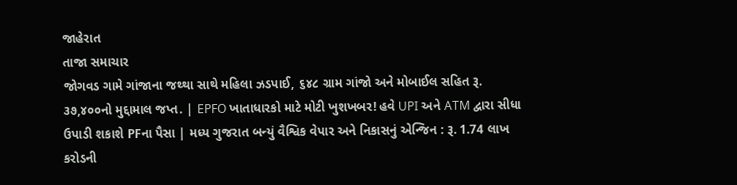જાહેરાત
તાજા સમાચાર
જોગવડ ગામે ગાંજાના જથ્થા સાથે મહિલા ઝડપાઈ, ૬૪૮ ગ્રામ ગાંજો અને મોબાઈલ સહિત રૂ. ૩૭,૪૦૦નો મુદ્દામાલ જપ્ત. | EPFO ખાતાધારકો માટે મોટી ખુશખબર! હવે UPI અને ATM દ્વારા સીધા ઉપાડી શકાશે PFના પૈસા | મધ્ય ગુજરાત બન્યું વૈશ્વિક વેપાર અને નિકાસનું એન્જિન : રૂ. 1.74 લાખ કરોડની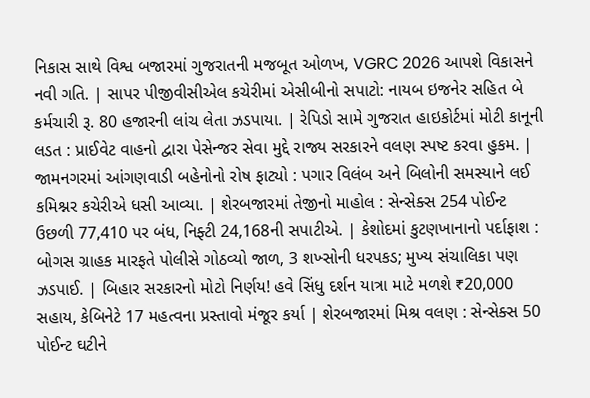નિકાસ સાથે વિશ્વ બજારમાં ગુજરાતની મજબૂત ઓળખ, VGRC 2026 આપશે વિકાસને નવી ગતિ. | સાપર પીજીવીસીએલ કચેરીમાં એસીબીનો સપાટો: નાયબ ઇજનેર સહિત બે કર્મચારી રૂ. 80 હજારની લાંચ લેતા ઝડપાયા. | રેપિડો સામે ગુજરાત હાઇકોર્ટમાં મોટી કાનૂની લડત : પ્રાઈવેટ વાહનો દ્વારા પેસેન્જર સેવા મુદ્દે રાજ્ય સરકારને વલણ સ્પષ્ટ કરવા હુકમ. | જામનગરમાં આંગણવાડી બહેનોનો રોષ ફાટ્યો : પગાર વિલંબ અને બિલોની સમસ્યાને લઈ કમિશ્નર કચેરીએ ધસી આવ્યા. | શેરબજારમાં તેજીનો માહોલ : સેન્સેક્સ 254 પોઈન્ટ ઉછળી 77,410 પર બંધ, નિફ્ટી 24,168ની સપાટીએ. | કેશોદમાં કુટણખાનાનો પર્દાફાશ : બોગસ ગ્રાહક મારફતે પોલીસે ગોઠવ્યો જાળ, 3 શખ્સોની ધરપકડ; મુખ્ય સંચાલિકા પણ ઝડપાઈ. | બિહાર સરકારનો મોટો નિર્ણય! હવે સિંધુ દર્શન યાત્રા માટે મળશે ₹20,000 સહાય, કેબિનેટે 17 મહત્વના પ્રસ્તાવો મંજૂર કર્યા | શેરબજારમાં મિશ્ર વલણ : સેન્સેક્સ 50 પોઈન્ટ ઘટીને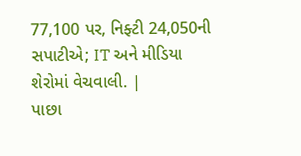77,100 પર, નિફ્ટી 24,050ની સપાટીએ; IT અને મીડિયા શેરોમાં વેચવાલી. |
પાછા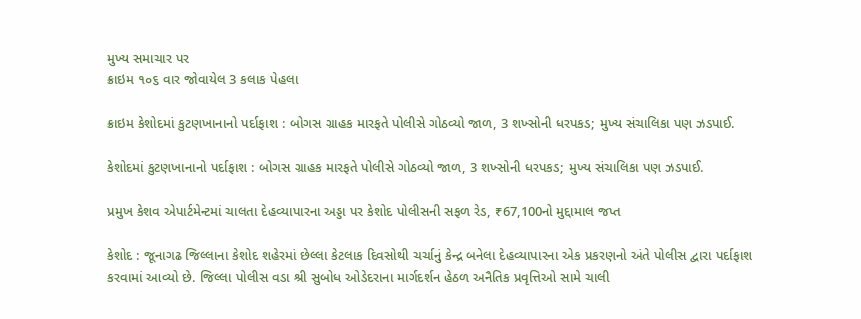મુખ્ય સમાચાર પર
ક્રાઇમ ૧૦૬ વાર જોવાયેલ 3 કલાક પેહલા

ક્રાઇમ કેશોદમાં કુટણખાનાનો પર્દાફાશ : બોગસ ગ્રાહક મારફતે પોલીસે ગોઠવ્યો જાળ, 3 શખ્સોની ધરપકડ; મુખ્ય સંચાલિકા પણ ઝડપાઈ.

કેશોદમાં કુટણખાનાનો પર્દાફાશ : બોગસ ગ્રાહક મારફતે પોલીસે ગોઠવ્યો જાળ, 3 શખ્સોની ધરપકડ; મુખ્ય સંચાલિકા પણ ઝડપાઈ.

પ્રમુખ કેશવ એપાર્ટમેન્ટમાં ચાલતા દેહવ્યાપારના અડ્ડા પર કેશોદ પોલીસની સફળ રેડ, ₹67,100નો મુદ્દામાલ જપ્ત

કેશોદ : જૂનાગઢ જિલ્લાના કેશોદ શહેરમાં છેલ્લા કેટલાક દિવસોથી ચર્ચાનું કેન્દ્ર બનેલા દેહવ્યાપારના એક પ્રકરણનો અંતે પોલીસ દ્વારા પર્દાફાશ કરવામાં આવ્યો છે. જિલ્લા પોલીસ વડા શ્રી સુબોધ ઓડેદરાના માર્ગદર્શન હેઠળ અનૈતિક પ્રવૃત્તિઓ સામે ચાલી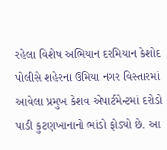રહેલા વિશેષ અભિયાન દરમિયાન કેશોદ પોલીસે શહેરના ઉમિયા નગર વિસ્તારમાં આવેલા પ્રમુખ કેશવ એપાર્ટમેન્ટમાં દરોડો પાડી કુટણખાનાનો ભાંડો ફોડ્યો છે. આ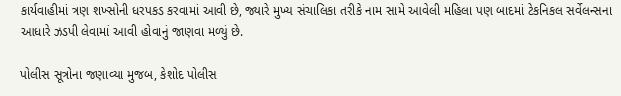કાર્યવાહીમાં ત્રણ શખ્સોની ધરપકડ કરવામાં આવી છે, જ્યારે મુખ્ય સંચાલિકા તરીકે નામ સામે આવેલી મહિલા પણ બાદમાં ટેકનિકલ સર્વેલન્સના આધારે ઝડપી લેવામાં આવી હોવાનું જાણવા મળ્યું છે.

પોલીસ સૂત્રોના જણાવ્યા મુજબ, કેશોદ પોલીસ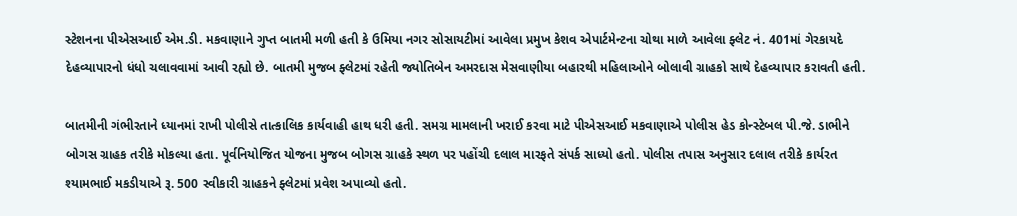સ્ટેશનના પીએસઆઈ એમ.ડી. મકવાણાને ગુપ્ત બાતમી મળી હતી કે ઉમિયા નગર સોસાયટીમાં આવેલા પ્રમુખ કેશવ એપાર્ટમેન્ટના ચોથા માળે આવેલા ફ્લેટ નં. 401માં ગેરકાયદે દેહવ્યાપારનો ધંધો ચલાવવામાં આવી રહ્યો છે. બાતમી મુજબ ફ્લેટમાં રહેતી જ્યોતિબેન અમરદાસ મેસવાણીયા બહારથી મહિલાઓને બોલાવી ગ્રાહકો સાથે દેહવ્યાપાર કરાવતી હતી.

બાતમીની ગંભીરતાને ધ્યાનમાં રાખી પોલીસે તાત્કાલિક કાર્યવાહી હાથ ધરી હતી. સમગ્ર મામલાની ખરાઈ કરવા માટે પીએસઆઈ મકવાણાએ પોલીસ હેડ કોન્સ્ટેબલ પી.જે. ડાભીને બોગસ ગ્રાહક તરીકે મોકલ્યા હતા. પૂર્વનિયોજિત યોજના મુજબ બોગસ ગ્રાહકે સ્થળ પર પહોંચી દલાલ મારફતે સંપર્ક સાધ્યો હતો. પોલીસ તપાસ અનુસાર દલાલ તરીકે કાર્યરત શ્યામભાઈ મકડીયાએ રૂ. 500 સ્વીકારી ગ્રાહકને ફ્લેટમાં પ્રવેશ અપાવ્યો હતો.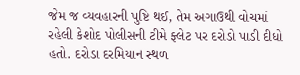જેમ જ વ્યવહારની પુષ્ટિ થઈ, તેમ અગાઉથી વોચમાં રહેલી કેશોદ પોલીસની ટીમે ફ્લેટ પર દરોડો પાડી દીધો હતો. દરોડા દરમિયાન સ્થળ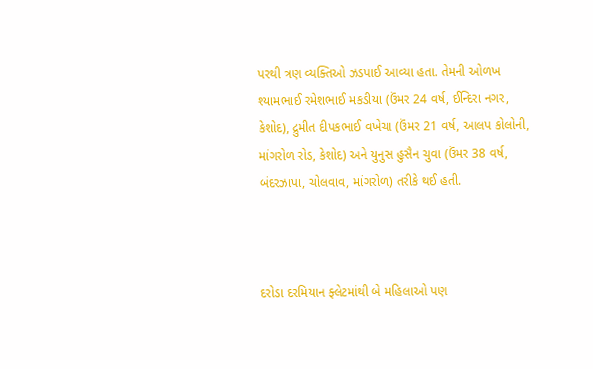પરથી ત્રણ વ્યક્તિઓ ઝડપાઈ આવ્યા હતા. તેમની ઓળખ શ્યામભાઈ રમેશભાઈ મકડીયા (ઉંમર 24 વર્ષ, ઈન્દિરા નગર, કેશોદ), દ્રુમીત દીપકભાઈ વખેચા (ઉંમર 21 વર્ષ, આલપ કોલોની, માંગરોળ રોડ, કેશોદ) અને યુનુસ હુસૈન ચુવા (ઉંમર 38 વર્ષ, બંદરઝાપા, ચોલવાવ, માંગરોળ) તરીકે થઈ હતી.



દરોડા દરમિયાન ફ્લેટમાંથી બે મહિલાઓ પણ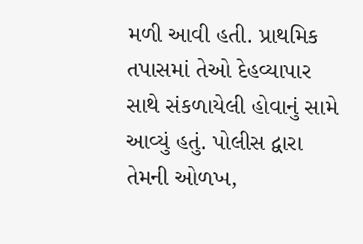મળી આવી હતી. પ્રાથમિક તપાસમાં તેઓ દેહવ્યાપાર સાથે સંકળાયેલી હોવાનું સામે આવ્યું હતું. પોલીસ દ્વારા તેમની ઓળખ,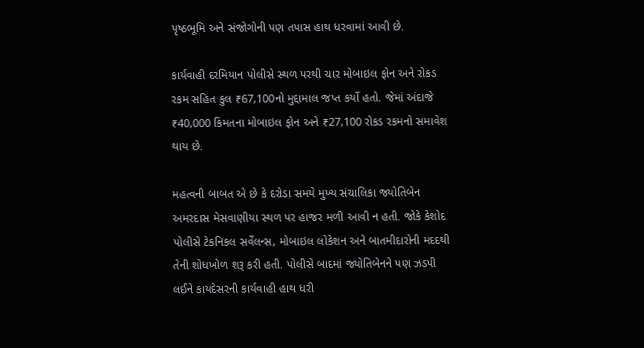પૃષ્ઠભૂમિ અને સંજોગોની પણ તપાસ હાથ ધરવામાં આવી છે.

કાર્યવાહી દરમિયાન પોલીસે સ્થળ પરથી ચાર મોબાઇલ ફોન અને રોકડ રકમ સહિત કુલ ₹67,100નો મુદ્દામાલ જપ્ત કર્યો હતો. જેમાં અંદાજે ₹40,000 કિંમતના મોબાઇલ ફોન અને ₹27,100 રોકડ રકમનો સમાવેશ થાય છે.

મહત્વની બાબત એ છે કે દરોડા સમયે મુખ્ય સંચાલિકા જ્યોતિબેન અમરદાસ મેસવાણીયા સ્થળ પર હાજર મળી આવી ન હતી. જોકે કેશોદ પોલીસે ટેકનિકલ સર્વેલન્સ, મોબાઇલ લોકેશન અને બાતમીદારોની મદદથી તેની શોધખોળ શરૂ કરી હતી. પોલીસે બાદમાં જ્યોતિબેનને પણ ઝડપી લઈને કાયદેસરની કાર્યવાહી હાથ ધરી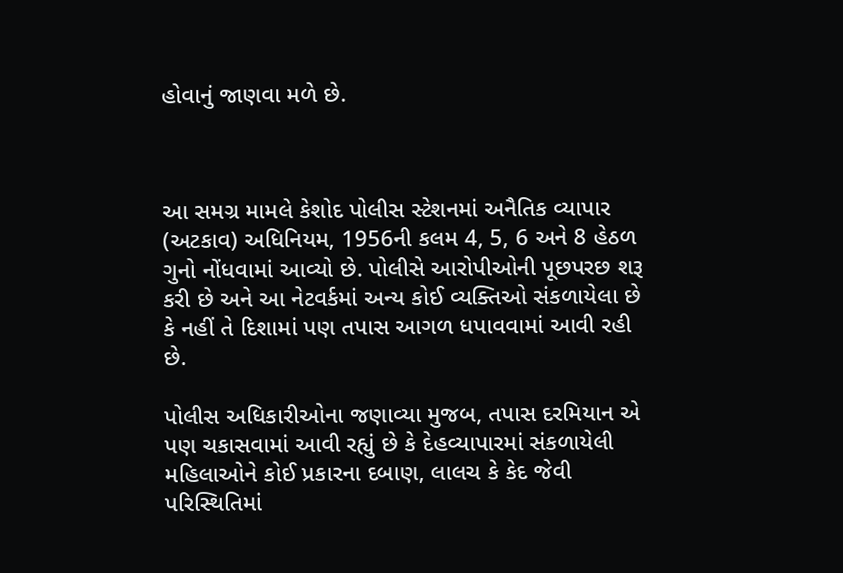હોવાનું જાણવા મળે છે.



આ સમગ્ર મામલે કેશોદ પોલીસ સ્ટેશનમાં અનૈતિક વ્યાપાર (અટકાવ) અધિનિયમ, 1956ની કલમ 4, 5, 6 અને 8 હેઠળ ગુનો નોંધવામાં આવ્યો છે. પોલીસે આરોપીઓની પૂછપરછ શરૂ કરી છે અને આ નેટવર્કમાં અન્ય કોઈ વ્યક્તિઓ સંકળાયેલા છે કે નહીં તે દિશામાં પણ તપાસ આગળ ધપાવવામાં આવી રહી છે.

પોલીસ અધિકારીઓના જણાવ્યા મુજબ, તપાસ દરમિયાન એ પણ ચકાસવામાં આવી રહ્યું છે કે દેહવ્યાપારમાં સંકળાયેલી મહિલાઓને કોઈ પ્રકારના દબાણ, લાલચ કે કેદ જેવી પરિસ્થિતિમાં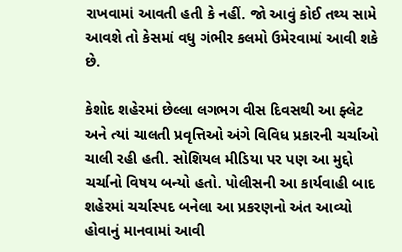રાખવામાં આવતી હતી કે નહીં. જો આવું કોઈ તથ્ય સામે આવશે તો કેસમાં વધુ ગંભીર કલમો ઉમેરવામાં આવી શકે છે.

કેશોદ શહેરમાં છેલ્લા લગભગ વીસ દિવસથી આ ફ્લેટ અને ત્યાં ચાલતી પ્રવૃત્તિઓ અંગે વિવિધ પ્રકારની ચર્ચાઓ ચાલી રહી હતી. સોશિયલ મીડિયા પર પણ આ મુદ્દો ચર્ચાનો વિષય બન્યો હતો. પોલીસની આ કાર્યવાહી બાદ શહેરમાં ચર્ચાસ્પદ બનેલા આ પ્રકરણનો અંત આવ્યો હોવાનું માનવામાં આવી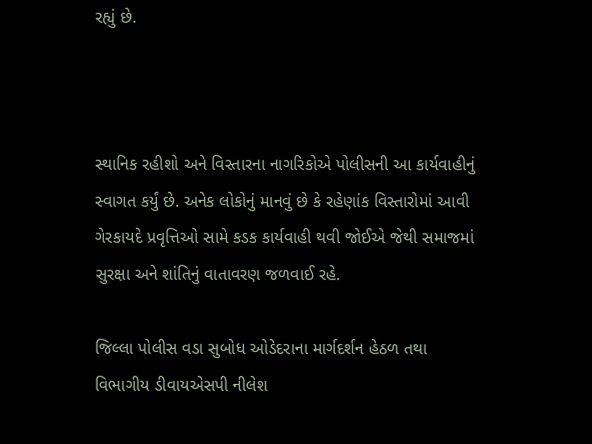રહ્યું છે.



સ્થાનિક રહીશો અને વિસ્તારના નાગરિકોએ પોલીસની આ કાર્યવાહીનું સ્વાગત કર્યું છે. અનેક લોકોનું માનવું છે કે રહેણાંક વિસ્તારોમાં આવી ગેરકાયદે પ્રવૃત્તિઓ સામે કડક કાર્યવાહી થવી જોઈએ જેથી સમાજમાં સુરક્ષા અને શાંતિનું વાતાવરણ જળવાઈ રહે.

જિલ્લા પોલીસ વડા સુબોધ ઓડેદરાના માર્ગદર્શન હેઠળ તથા વિભાગીય ડીવાયએસપી નીલેશ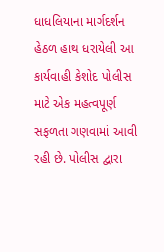ધાધલિયાના માર્ગદર્શન હેઠળ હાથ ધરાયેલી આ કાર્યવાહી કેશોદ પોલીસ માટે એક મહત્વપૂર્ણ સફળતા ગણવામાં આવી રહી છે. પોલીસ દ્વારા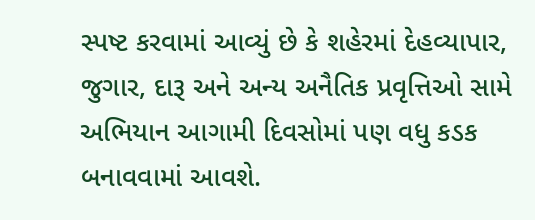સ્પષ્ટ કરવામાં આવ્યું છે કે શહેરમાં દેહવ્યાપાર, જુગાર, દારૂ અને અન્ય અનૈતિક પ્રવૃત્તિઓ સામે અભિયાન આગામી દિવસોમાં પણ વધુ કડક બનાવવામાં આવશે.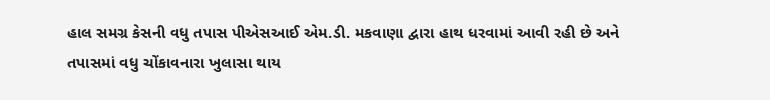હાલ સમગ્ર કેસની વધુ તપાસ પીએસઆઈ એમ.ડી. મકવાણા દ્વારા હાથ ધરવામાં આવી રહી છે અને તપાસમાં વધુ ચોંકાવનારા ખુલાસા થાય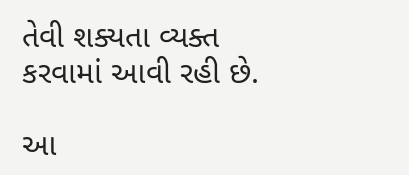તેવી શક્યતા વ્યક્ત કરવામાં આવી રહી છે.

આ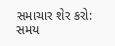સમાચાર શેર કરો:
સમય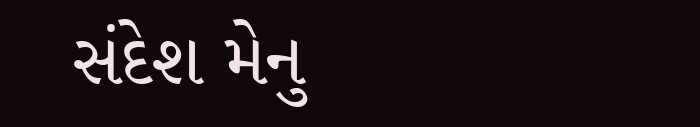સંદેશ મેનુ